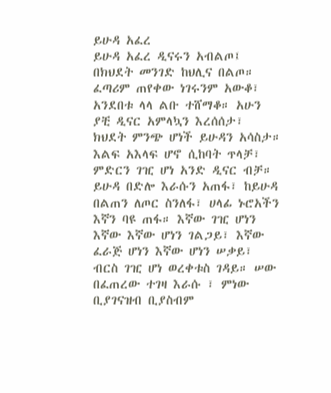ይሁዳ አፈረ
ይሁዳ አፈረ ዲናሩን አብልጦ፤ በክህደት መንገድ ከህሊና በልጦ። ፈጣሪም ጠየቀው ነገሩንም አውቆ፣ አንደበቱ ላላ ልቡ ተሸማቆ። አሁን ያቺ ዲናር አምላኳን እረሰሰታ፣ ክህደት ምንጭ ሆነች ይሁዳን አሳስታ። እልፍ አእላፍ ሆኖ ሲከባት ጥላቻ፣ ምድርን ገዢ ሆነ አንድ ዲናር ብቻ። ይሁዳ በድሎ እራሱን አጠፋ፣ ከይሁዳ በልጠን ለጦር ስንለፋ፣ ሀላፊ ኑሮአችን እኛን ባዩ ጠፋ። እኛው ገዢ ሆነን እኛው እኛው ሆነን ገልጋይ፣ እኛው ፈራጅ ሆነን እኛው ሆነን ሠቃይ፣ ብርስ ገዢ ሆነ ወረቀቱስ ገዳይ። ሠው በፈጠረው ተገዛ እራሱ ፣ ምነው ቢያገናዝብ ቢያስብም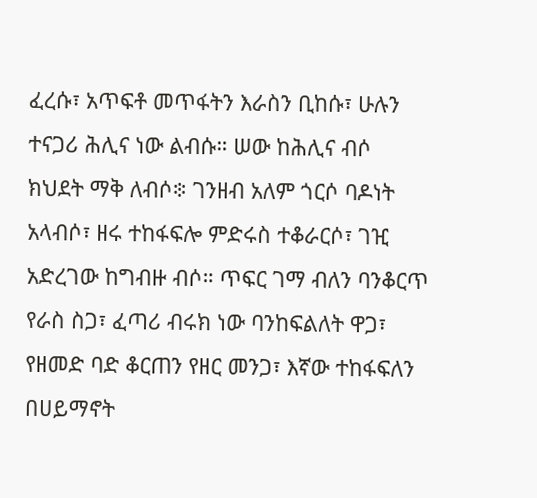ፈረሱ፣ አጥፍቶ መጥፋትን እራስን ቢከሱ፣ ሁሉን ተናጋሪ ሕሊና ነው ልብሱ። ሠው ከሕሊና ብሶ ክህደት ማቅ ለብሶ፨ ገንዘብ አለም ጎርሶ ባዶነት አላብሶ፣ ዘሩ ተከፋፍሎ ምድሩስ ተቆራርሶ፣ ገዢ አድረገው ከግብዙ ብሶ። ጥፍር ገማ ብለን ባንቆርጥ የራስ ስጋ፣ ፈጣሪ ብሩክ ነው ባንከፍልለት ዋጋ፣ የዘመድ ባድ ቆርጠን የዘር መንጋ፣ እኛው ተከፋፍለን በሀይማኖት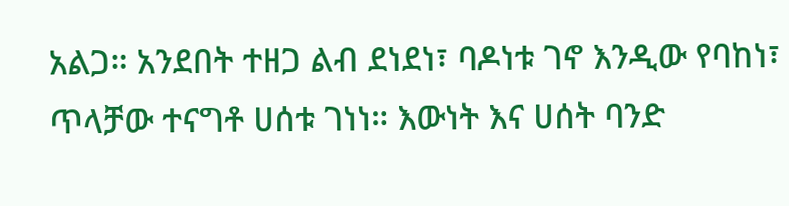አልጋ። አንደበት ተዘጋ ልብ ደነደነ፣ ባዶነቱ ገኖ እንዲው የባከነ፣ ጥላቻው ተናግቶ ሀሰቱ ገነነ። እውነት እና ሀሰት ባንድ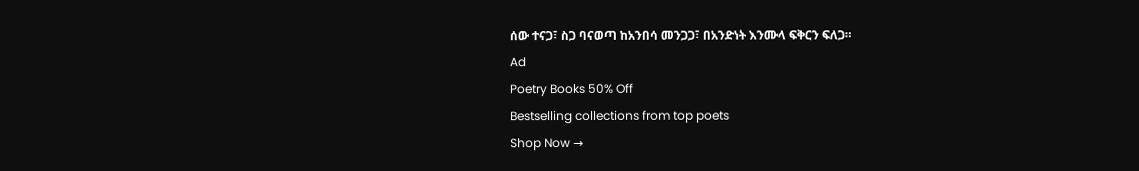ሰው ተናጋ፣ ስጋ ባናወጣ ከአንበሳ መንጋጋ፣ በአንድነት እንሙላ ፍቅርን ፍለጋ።
Ad
Poetry Books 50% Off
Bestselling collections from top poets
Shop Now →